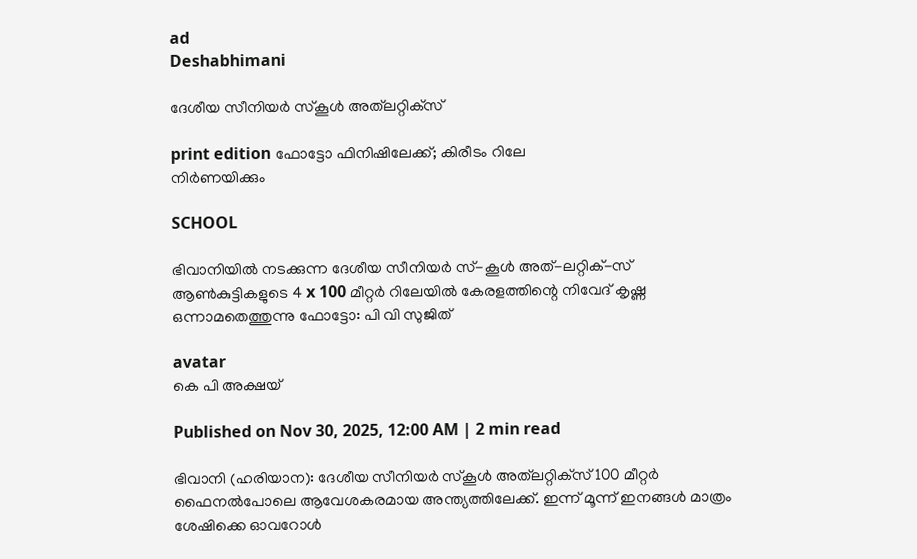ad
Deshabhimani

ദേശീയ സീനിയർ സ്‌കൂൾ അത്‌ലറ്റിക്‌സ്‌

print edition ഫോട്ടോ ഫിനിഷിലേക്ക്‌; കിരീടം റിലേ
നിർണയിക്കും

SCHOOL

ഭിവാനിയിൽ നടക്കുന്ന ദേശീയ സീനിയർ സ്-കൂൾ അത്-ലറ്റിക്-സ് ആൺകുട്ടികളുടെ 4 x 100 മീറ്റർ റിലേയിൽ കേരളത്തിന്റെ നിവേദ് കൃഷ്ണ ഒന്നാമതെത്തുന്നു ഫോട്ടോ: പി വി സുജിത്

avatar
കെ പി അക്ഷയ്

Published on Nov 30, 2025, 12:00 AM | 2 min read

ഭിവാനി (ഹരിയാന): ദേശീയ സീനിയർ സ്‌കൂൾ അത്‌ലറ്റിക്‌സ്‌ 100 മീറ്റർ ഫൈനൽപോലെ ആവേശകരമായ അന്ത്യത്തിലേക്ക്‌. ഇന്ന്‌ മൂന്ന്‌ ഇനങ്ങൾ മാത്രം ശേഷിക്കെ ഓവറോൾ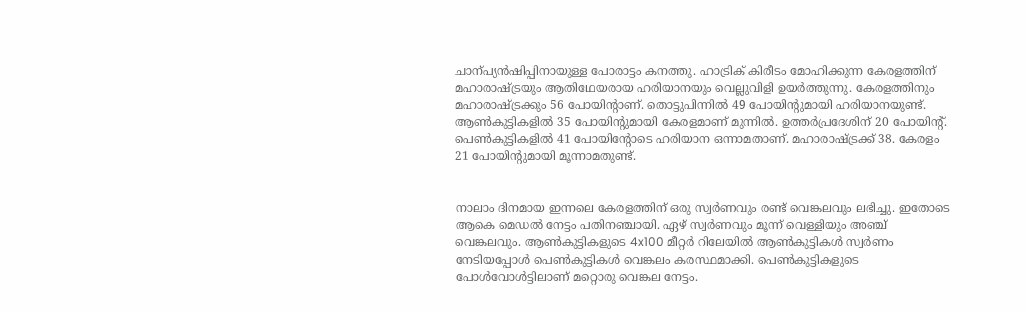ചാന്പ്യൻഷിപ്പിനായുള്ള പോരാട്ടം കനത്തു. ഹാട്രിക്‌ കിരീടം മോഹിക്കുന്ന കേരളത്തിന്‌ മഹാരാഷ്‌ട്രയും ആതിഥേയരായ ഹരിയാനയും വെല്ലുവിളി ഉയർത്തുന്നു. കേരളത്തിനും മഹാരാഷ്‌ട്രക്കും 56 പോയിന്റാണ്‌. തൊട്ടുപിന്നിൽ 49 പോയിന്റുമായി ഹരിയാനയുണ്ട്‌. ആൺകുട്ടികളിൽ 35 പോയിന്റുമായി കേരളമാണ്‌ മുന്നിൽ. ഉത്തർപ്രദേശിന്‌ 20 പോയിന്റ്‌. പെൺകുട്ടികളിൽ 41 പോയിന്റോടെ ഹരിയാന ഒന്നാമതാണ്‌. മഹാരാഷ്‌ട്രക്ക്‌ 38. കേരളം 21 പോയിന്റുമായി മൂന്നാമതുണ്ട്‌.


നാലാം ദിനമായ ഇന്നലെ കേരളത്തിന്‌ ഒരു സ്വർണവും രണ്ട്‌ വെങ്കലവും ലഭിച്ചു. ഇതോടെ ആകെ മെഡൽ നേട്ടം പതിനഞ്ചായി. ഏഴ്‌ സ്വർണവും മൂന്ന്‌ വെള്ളിയും അഞ്ച്‌ വെങ്കലവും. ആൺകുട്ടികളുടെ 4x100 മീറ്റർ റിലേയിൽ ആൺകുട്ടികൾ സ്വർണം നേടിയപ്പോൾ പെൺകുട്ടികൾ വെങ്കലം കരസ്ഥമാക്കി. പെൺകുട്ടികളുടെ പോൾവോൾട്ടിലാണ്‌ മറ്റൊരു വെങ്കല നേട്ടം.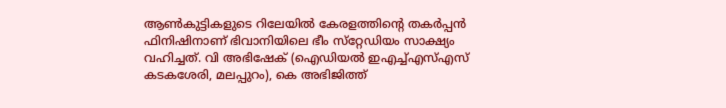ആൺകുട്ടികളുടെ റിലേയിൽ കേരളത്തിന്റെ തകർപ്പൻ ഫിനിഷിനാണ്‌ ഭിവാനിയിലെ ഭീം സ്‌റ്റേഡിയം സാക്ഷ്യം വഹിച്ചത്‌. വി അഭിഷേക്‌ (ഐഡിയൽ ഇഎച്ച്‌എസ്‌എസ്‌ കടകശേരി, മലപ്പുറം), കെ അഭിജിത്ത്‌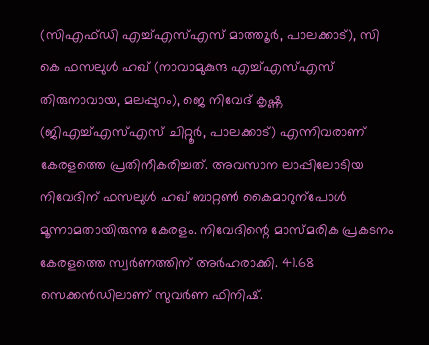(സിഎഫ്‌ഡി എച്ച്‌എസ്‌എസ്‌ മാത്ത‍ൂർ, പാലക്കാട്‌), സി കെ ഫസലുൾ ഹഖ്‌ (നാവാമുകുന്ദ എച്ച്‌എസ്‌എസ്‌ തിരുനാവായ, മലപ്പുറം), ജെ നിവേദ്‌ കൃഷ്ണ (ജിഎച്ച്‌എസ്‌എസ്‌ ചിറ്റൂർ, പാലക്കാട്‌) എന്നിവരാണ്‌ കേരളത്തെ പ്രതിനീകരിച്ചത്‌. അവസാന ലാപ്പിലോടിയ നിവേദിന്‌ ഫസലുൾ ഹഖ്‌ ബാറ്റൺ കൈമാറുന്പോൾ മൂന്നാമതായിരുന്നു കേരളം. നിവേദിന്റെ മാസ്‌മരിക പ്രകടനം കേരളത്തെ സ്വർണത്തിന്‌ അർഹരാക്കി. 41.68 സെക്കൻഡിലാണ്‌ സുവർണ ഫിനിഷ്‌.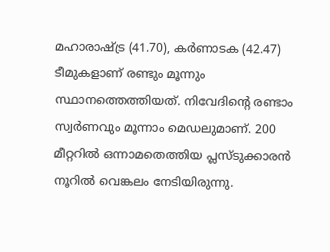മഹാരാഷ്‌ട്ര (41.70), കർണാടക (42.47) ടീമുകളാണ്‌ രണ്ടും മൂന്നും സ്ഥാനത്തെത്തിയത്‌. നിവേദിന്റെ രണ്ടാം സ്വർണവും മൂന്നാം മെഡലുമാണ്‌. 200 മീറ്ററിൽ ഒന്നാമതെത്തിയ പ്ലസ്‌ടുക്കാരൻ നൂറിൽ വെങ്കലം നേടിയിരുന്നു.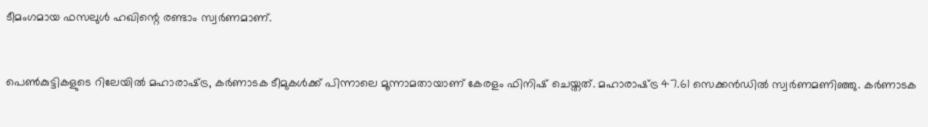ടീമംഗമായ ഫസലുൾ ഹഖിന്റെ രണ്ടാം സ്വർണമാണ്‌.


പെൺകുട്ടികളുടെ റിലേയിൽ മഹാരാഷ്‌ട്ര, കർണാടക ടീമുകൾക്ക്‌ പിന്നാലെ മൂന്നാമതായാണ്‌ കേരളം ഫിനിഷ്‌ ചെയ്തത്‌. മഹാരാഷ്‌ട്ര 47.61 സെക്കൻഡിൽ സ്വർണമണിഞ്ഞു. കർണാടക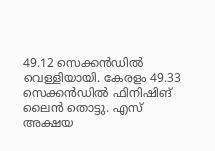49.12 സെക്കൻഡിൽ വെള്ളിയായി. കേരളം 49.33 സെക്കൻഡിൽ ഫിനിഷിങ്‌ ലൈൻ തൊട്ടു. എസ്‌ അക്ഷയ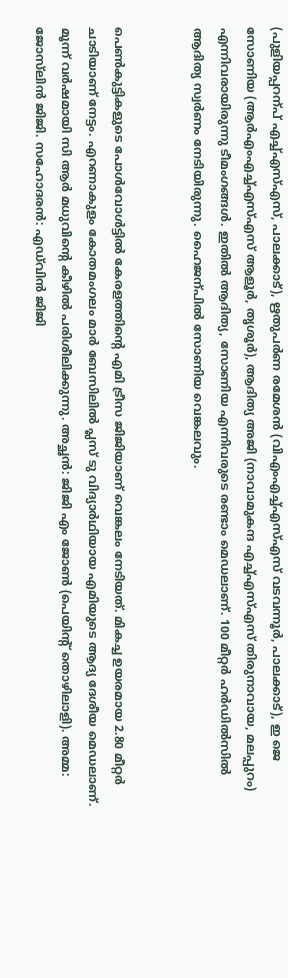(പുളിയപ്പറന്പ്‌ എച്ച്‌എസ്‌എസ്‌, പാലക്കാട്‌), ഋതുപർണ രമേശൻ (വിഎംഎച്ച്‌എസ്‌എസ്‌ വടവന്നൂർ, പാലക്കാട്‌), ഇ ജെ സോണിയ (ആർഎംഎച്ച്‌എസ്‌എസ്‌ ആളൂർ, തൃശൂർ), ആദിത്യ അജി (നാവാമുകന്ദ എച്ച്‌എസ്‌എസ്‌ തിരുനാവായ, മലപ്പുറം) എന്നിവരായിരുന്നു ടീമംഗങ്ങൾ. ഇതിൽ ആദിത്യ, സോണിയ എന്നിവരുടെ രണ്ടാം മെഡലാണ്‌. 100 മീറ്റർ ഹർഡിൽസിൽ ആദിത്യ സ്വർണം നേടിയിരുന്നു. ഹൈജന്പിൽ സോണിയ വെങ്കലവും.


പെൺകുട്ടികളുടെ പോൾവോൾട്ടിൽ കേരളത്തിന്റെ എമി ട്രീസ ജിജിയാണ്‌ വെങ്കലം നേടിയത്‌. മികച്ച ഉയരമായ 2.80 മീറ്റർ ചാടിയാണ് നേട്ടം. എറണാകുളം കോതമംഗലം മാർ ബേസിലിൽ പ്ലസ് ടു വിദ്യാർഥിയായ എമിയുടെ ആദ്യ ദേശീയ മെഡലാണ്‌. മൂന്ന്‌ വർഷമായി സി ആർ മധുവിന്റെ കീഴിൽ പരിശീലിക്കുന്നു. അച്ഛൻ: ജിജി എം ജോൺ (പെയിന്റ്‌ തൊഴിലാളി). അമ്മ: ജോസ്‌ലിൻ ജിജി. സഹോദരൻ: എഡ്‌വിൻ ജിജി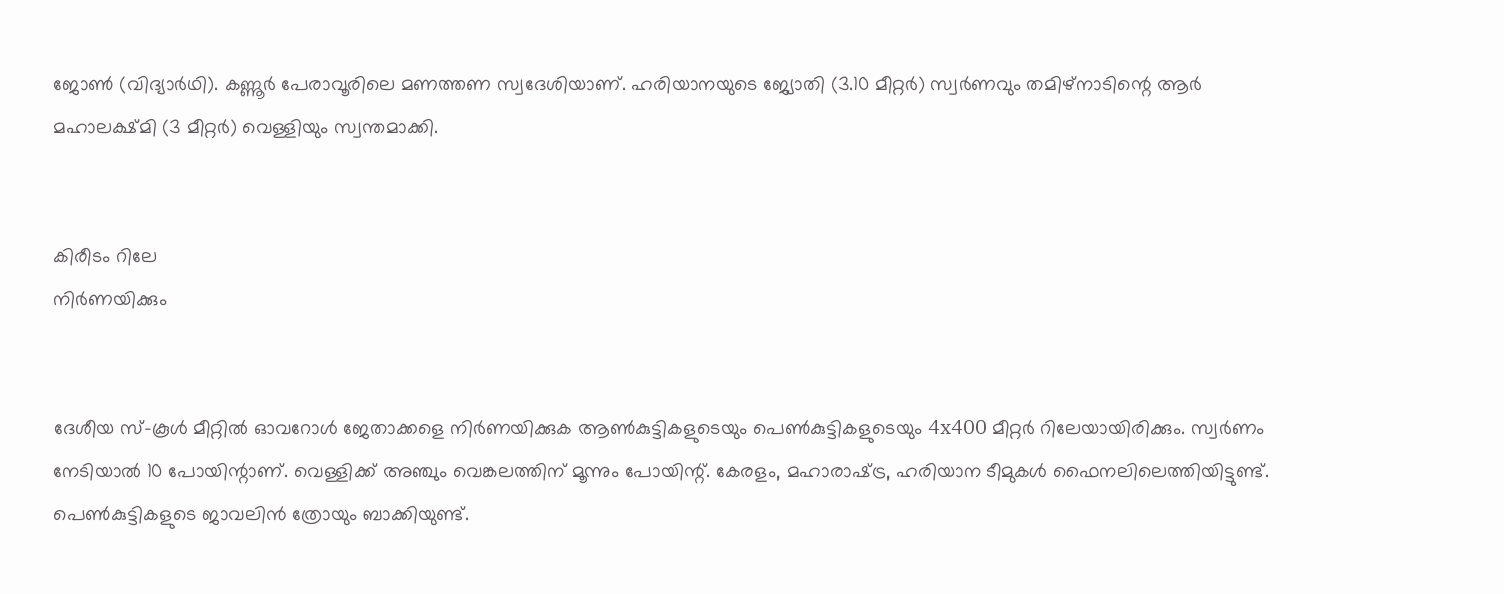ജോൺ (വിദ്യാർഥി). കണ്ണൂർ പേരാവൂരിലെ മണത്തണ സ്വദേശിയാണ്. ഹരിയാനയുടെ ജ്യോതി (3.10 മീറ്റർ) സ്വർണവും തമിഴ്‌നാടിന്റെ ആർ മഹാലക്ഷ്‌മി (3 മീറ്റർ) വെള്ളിയും സ്വന്തമാക്കി.


കിരീടം റിലേ
നിർണയിക്കും


ദേശീയ സ്-കൂൾ മീറ്റിൽ ഓവറോൾ ജേതാക്കളെ നിർണയിക്കുക ആൺകുട്ടികളുടെയും പെൺകുട്ടികളുടെയും 4x400 മീറ്റർ റിലേയായിരിക്കും. സ്വർണം നേടിയാൽ 10 പോയിന്റാണ്‌. വെള്ളിക്ക്‌ അഞ്ചും വെങ്കലത്തിന്‌ മൂന്നും പോയിന്റ്‌. കേരളം, മഹാരാഷ്‌ട്ര, ഹരിയാന ടീമുകൾ ഫൈനലിലെത്തിയിട്ടുണ്ട്‌. പെൺകുട്ടികളുടെ ജാവലിൻ ത്രോയും ബാക്കിയുണ്ട്‌.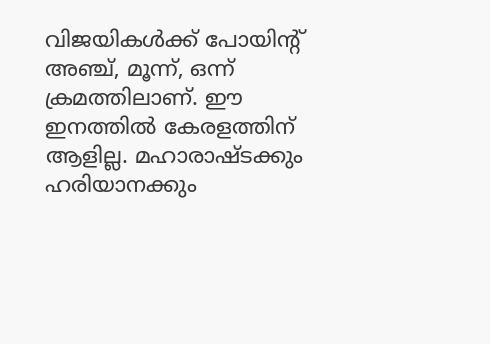വിജയികൾക്ക്‌ പോയിന്റ്‌ അഞ്ച്‌, മൂന്ന്‌, ഒന്ന്‌ ക്രമത്തിലാണ്‌. ഇ‍ൗ ഇനത്തിൽ കേരളത്തിന്‌ ആളില്ല. മഹാരാഷ്‌ടക്കും ഹരിയാനക്കും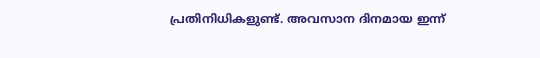പ്രതിനിധികളുണ്ട്‌. അവസാന ദിനമായ ഇന്ന്‌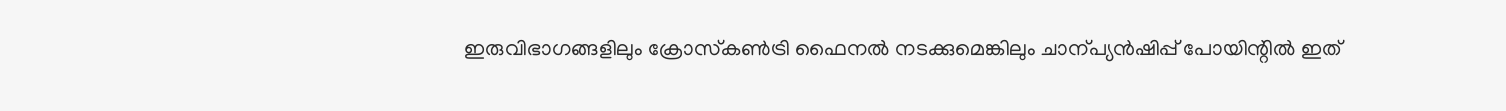ഇരുവിഭാഗങ്ങളിലും ക്രോസ്‌കൺട്രി ഫൈനൽ നടക്കുമെങ്കിലും ചാന്പ്യൻഷിപ്പ്‌ പോയിന്റിൽ ഇത്‌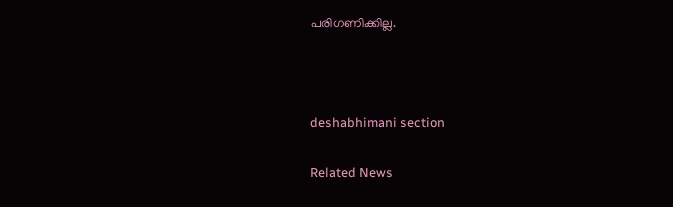പരിഗണിക്കില്ല.



deshabhimani section

Related News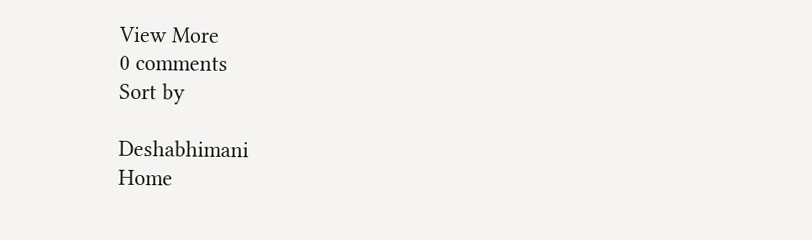View More
0 comments
Sort by

Deshabhimani
Home